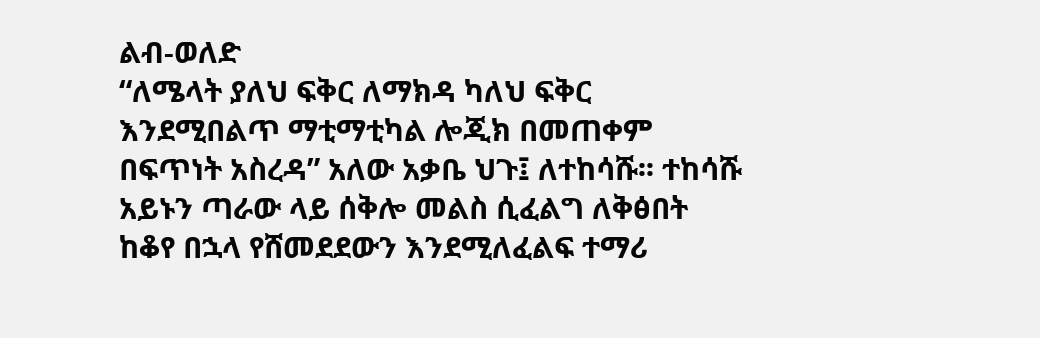ልብ-ወለድ
“ለሜላት ያለህ ፍቅር ለማክዳ ካለህ ፍቅር እንደሚበልጥ ማቲማቲካል ሎጂክ በመጠቀም በፍጥነት አስረዳ” አለው አቃቤ ህጉ፤ ለተከሳሹ፡፡ ተከሳሹ አይኑን ጣራው ላይ ሰቅሎ መልስ ሲፈልግ ለቅፅበት ከቆየ በኋላ የሸመደደውን እንደሚለፈልፍ ተማሪ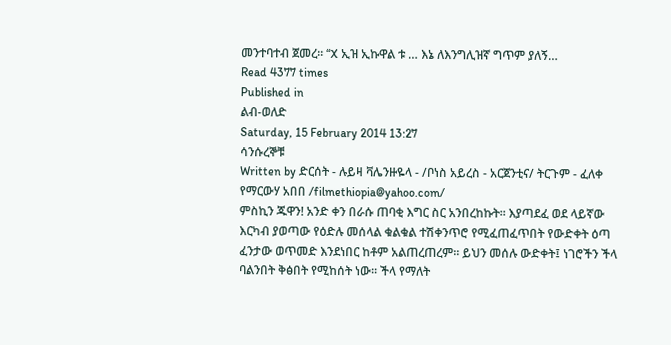መንተባተብ ጀመረ፡፡ “X ኢዝ ኢኩዋል ቱ … እኔ ለእንግሊዝኛ ግጥም ያለኝ…
Read 4377 times
Published in
ልብ-ወለድ
Saturday, 15 February 2014 13:27
ሳንሱረኞቹ
Written by ድርሰት - ሉይዛ ቫሌንዙዬላ - /ቦነስ አይረስ - አርጀንቲና/ ትርጉም - ፈለቀ የማርውሃ አበበ /filmethiopia@yahoo.com/
ምስኪን ጁዋን! አንድ ቀን በራሱ ጠባቂ እግር ስር አንበረከኩት፡፡ እያጣደፈ ወደ ላይኛው እርካብ ያወጣው የዕድሉ መሰላል ቁልቁል ተሽቀንጥሮ የሚፈጠፈጥበት የውድቀት ዕጣ ፈንታው ወጥመድ እንደነበር ከቶም አልጠረጠረም፡፡ ይህን መሰሉ ውድቀት፤ ነገሮችን ችላ ባልንበት ቅፅበት የሚከሰት ነው፡፡ ችላ የማለት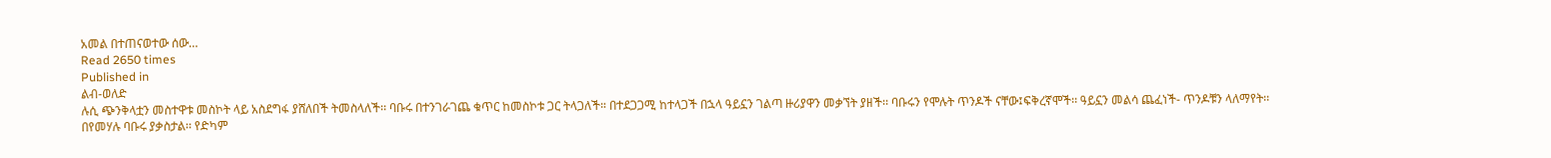አመል በተጠናወተው ሰው…
Read 2650 times
Published in
ልብ-ወለድ
ሉሲ ጭንቅላቷን መስተዋቱ መስኮት ላይ አስደግፋ ያሸለበች ትመስላለች፡፡ ባቡሩ በተንገራገጨ ቁጥር ከመስኮቱ ጋር ትላጋለች። በተደጋጋሚ ከተላጋች በኋላ ዓይኗን ገልጣ ዙሪያዋን መቃኘት ያዘች፡፡ ባቡሩን የሞሉት ጥንዶች ናቸው፤ፍቅረኛሞች፡፡ ዓይኗን መልሳ ጨፈነች- ጥንዶቹን ላለማየት፡፡ በየመሃሉ ባቡሩ ያቃስታል፡፡ የድካም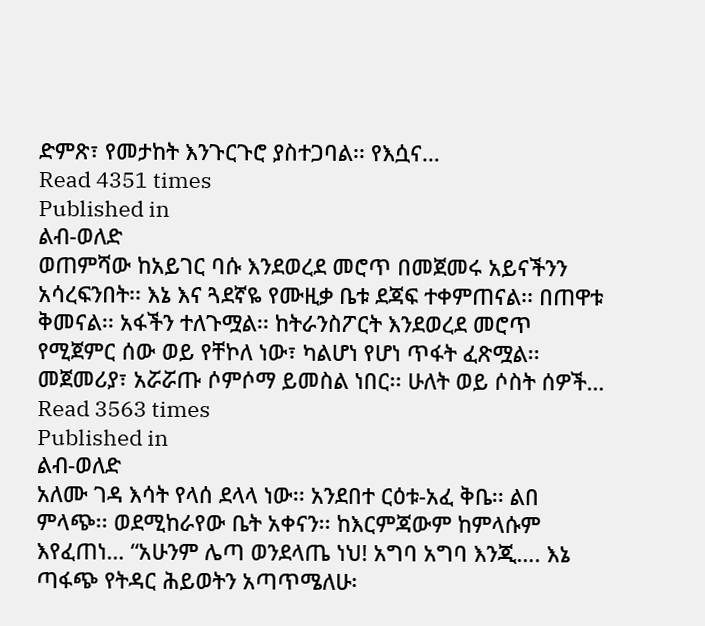ድምጽ፣ የመታከት እንጉርጉሮ ያስተጋባል፡፡ የእሷና…
Read 4351 times
Published in
ልብ-ወለድ
ወጠምሻው ከአይገር ባሱ እንደወረደ መሮጥ በመጀመሩ አይናችንን አሳረፍንበት፡፡ እኔ እና ጓደኛዬ የሙዚቃ ቤቱ ደጃፍ ተቀምጠናል፡፡ በጠዋቱ ቅመናል፡፡ አፋችን ተለጉሟል፡፡ ከትራንስፖርት እንደወረደ መሮጥ የሚጀምር ሰው ወይ የቸኮለ ነው፣ ካልሆነ የሆነ ጥፋት ፈጽሟል፡፡ መጀመሪያ፣ አሯሯጡ ሶምሶማ ይመስል ነበር፡፡ ሁለት ወይ ሶስት ሰዎች…
Read 3563 times
Published in
ልብ-ወለድ
አለሙ ገዳ እሳት የላሰ ደላላ ነው፡፡ አንደበተ ርዕቱ-አፈ ቅቤ፡፡ ልበ ምላጭ፡፡ ወደሚከራየው ቤት አቀናን፡፡ ከእርምጃውም ከምላሱም እየፈጠነ… “አሁንም ሌጣ ወንደላጤ ነህ! አግባ አግባ እንጂ…. እኔ ጣፋጭ የትዳር ሕይወትን አጣጥሜለሁ፡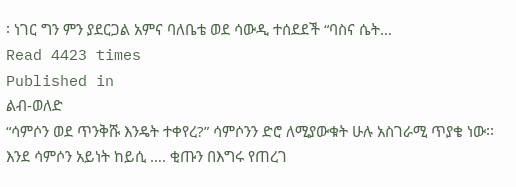፡ ነገር ግን ምን ያደርጋል አምና ባለቤቴ ወደ ሳውዲ ተሰደደች “ባስና ሴት…
Read 4423 times
Published in
ልብ-ወለድ
“ሳምሶን ወደ ጥንቅሹ እንዴት ተቀየረ?” ሳምሶንን ድሮ ለሚያውቁት ሁሉ አስገራሚ ጥያቄ ነው፡፡ እንደ ሳምሶን አይነት ከይሲ …. ቂጡን በእግሩ የጠረገ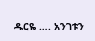ዱርዬ …. አንገቱን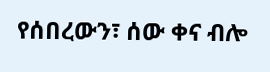የሰበረውን፣ ሰው ቀና ብሎ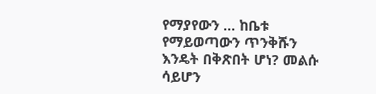የማያየውን … ከቤቱ የማይወጣውን ጥንቅሹን እንዴት በቅጽበት ሆነ? መልሱ ሳይሆን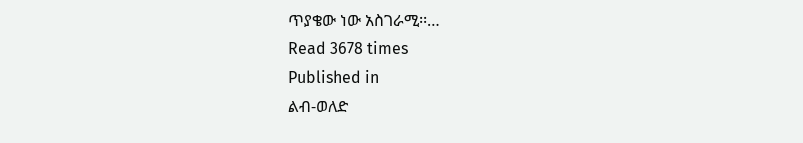ጥያቄው ነው አስገራሚ፡፡…
Read 3678 times
Published in
ልብ-ወለድ